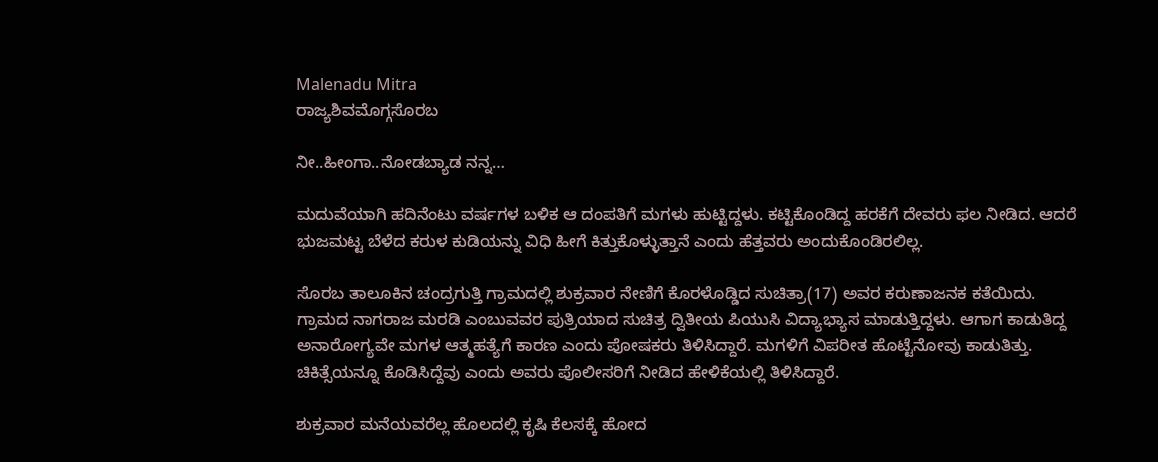Malenadu Mitra
ರಾಜ್ಯಶಿವಮೊಗ್ಗಸೊರಬ

ನೀ..ಹೀಂಗಾ..ನೋಡಬ್ಯಾಡ ನನ್ನ…

ಮದುವೆಯಾಗಿ ಹದಿನೆಂಟು ವರ್ಷಗಳ ಬಳಿಕ ಆ ದಂಪತಿಗೆ ಮಗಳು ಹುಟ್ಟಿದ್ದಳು. ಕಟ್ಟಿಕೊಂಡಿದ್ದ ಹರಕೆಗೆ ದೇವರು ಫಲ ನೀಡಿದ. ಆದರೆ ಭುಜಮಟ್ಟ ಬೆಳೆದ ಕರುಳ ಕುಡಿಯನ್ನು ವಿಧಿ ಹೀಗೆ ಕಿತ್ತುಕೊಳ್ಳುತ್ತಾನೆ ಎಂದು ಹೆತ್ತವರು ಅಂದುಕೊಂಡಿರಲಿಲ್ಲ.

ಸೊರಬ ತಾಲೂಕಿನ ಚಂದ್ರಗುತ್ತಿ ಗ್ರಾಮದಲ್ಲಿ ಶುಕ್ರವಾರ ನೇಣಿಗೆ ಕೊರಳೊಡ್ಡಿದ ಸುಚಿತ್ರಾ(17) ಅವರ ಕರುಣಾಜನಕ ಕತೆಯಿದು. ಗ್ರಾಮದ ನಾಗರಾಜ ಮರಡಿ ಎಂಬುವವರ ಪುತ್ರಿಯಾದ ಸುಚಿತ್ರ ದ್ವಿತೀಯ ಪಿಯುಸಿ ವಿದ್ಯಾಭ್ಯಾಸ ಮಾಡುತ್ತಿದ್ದಳು. ಆಗಾಗ ಕಾಡುತಿದ್ದ ಅನಾರೋಗ್ಯವೇ ಮಗಳ ಆತ್ಮಹತ್ಯೆಗೆ ಕಾರಣ ಎಂದು ಪೋಷಕರು ತಿಳಿಸಿದ್ದಾರೆ. ಮಗಳಿಗೆ ವಿಪರೀತ ಹೊಟ್ಟೆನೋವು ಕಾಡುತಿತ್ತು. ಚಿಕಿತ್ಸೆಯನ್ನೂ ಕೊಡಿಸಿದ್ದೆವು ಎಂದು ಅವರು ಪೊಲೀಸರಿಗೆ ನೀಡಿದ ಹೇಳಿಕೆಯಲ್ಲಿ ತಿಳಿಸಿದ್ದಾರೆ.

ಶುಕ್ರವಾರ ಮನೆಯವರೆಲ್ಲ ಹೊಲದಲ್ಲಿ ಕೃಷಿ ಕೆಲಸಕ್ಕೆ ಹೋದ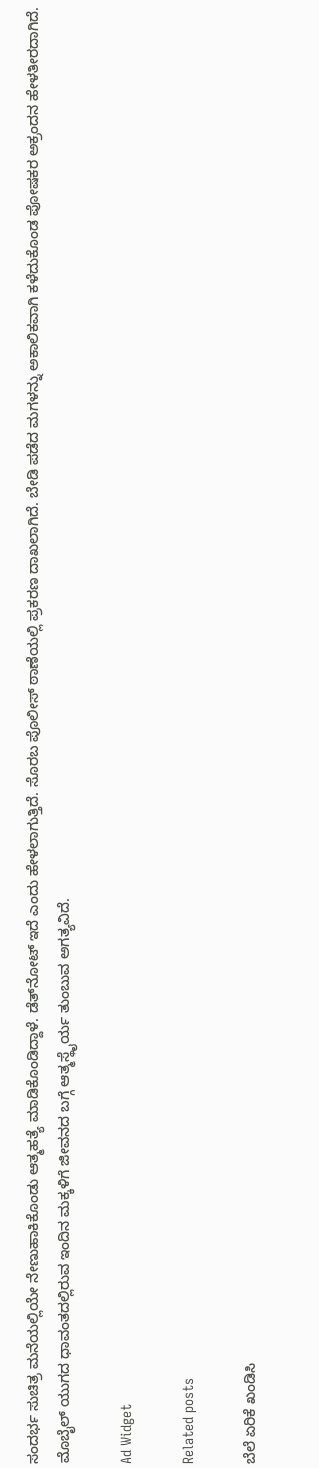ಸಂದರ್ಭ ಸುಚಿತ್ರ ಮನೆಯಲ್ಲಿಯೇ ನೇಣುಹಾಕಿಕೊಂಡು ಆತ್ಮಹತ್ಯೆ ಮಾಡಿಕೊಂಡಿದ್ದಾಳೆ. ಡೆತ್‍ನೋಟ್ ಇದೆ ಎಂದು ಹೇಳಲಾಗುತ್ತಿದೆ. ಸೊರಬ ಪೊಲೀಸ್ ಠಾಣೆಯಲ್ಲಿ ಪ್ರಕರಣ ದಾಖಲಾಗಿದೆ. ಬೇಡಿ ಪಡೆದ ಮಗಳನ್ನು ಅಕಾಲಿಕವಾಗಿ ಕಳೆದುಕೊಂಡ ಪೋಷಕರ ಅಕ್ರಂದನ ಹೇಳತೀರದಾಗಿದೆ. ಮೊಬೈಲ್ ಯುಗದ ಧಾವಂತದಲ್ಲಿರುವ ಇಂದಿನ ಮಕ್ಕಳಿಗೆ ಜೀವನದ ಬಗ್ಗೆ ಆತ್ಮಸ್ಥೈರ್ಯ ತುಂಬುವ ಅಗತ್ಯವಿದೆ.

Ad Widget

Related posts

ಬೆಲೆ ಏರಿಕೆ ಖಂಡಿಸಿ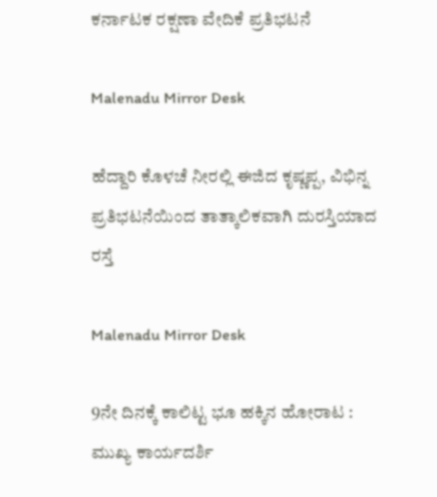ಕರ್ನಾಟಕ ರಕ್ಷಣಾ ವೇದಿಕೆ ಪ್ರತಿಭಟನೆ

Malenadu Mirror Desk

ಹೆದ್ದಾರಿ ಕೊಳಚೆ ನೀರಲ್ಲಿ ಈಜಿದ ಕೃಷ್ಣಪ್ಪ, ವಿಭಿನ್ನ ಪ್ರತಿಭಟನೆಯಿಂದ ತಾತ್ಕಾಲಿಕವಾಗಿ ದುರಸ್ತಿಯಾದ ರಸ್ತೆ

Malenadu Mirror Desk

9ನೇ ದಿನಕ್ಕೆ ಕಾಲಿಟ್ಟ ಭೂ ಹಕ್ಕಿನ ಹೋರಾಟ : ಮುಖ್ಯ ಕಾರ್ಯದರ್ಶಿ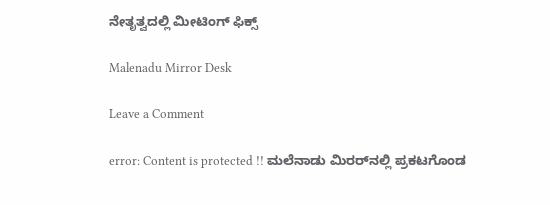ನೇತೃತ್ವದಲ್ಲಿ ಮೀಟಿಂಗ್ ಫಿಕ್ಸ್

Malenadu Mirror Desk

Leave a Comment

error: Content is protected !! ಮಲೆನಾಡು ಮಿರರ್‌ನಲ್ಲಿ ಪ್ರಕಟಗೊಂಡ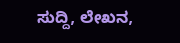ಸುದ್ದಿ, ಲೇಖನ,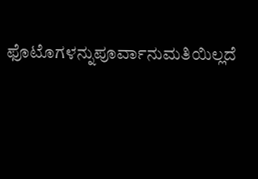ಫೊಟೊಗಳನ್ನುಪೂರ್ವಾನುಮತಿಯಿಲ್ಲದೆ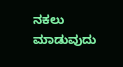ನಕಲು ಮಾಡುವುದು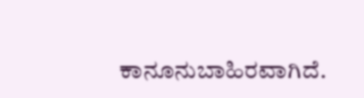ಕಾನೂನುಬಾಹಿರವಾಗಿದೆ.